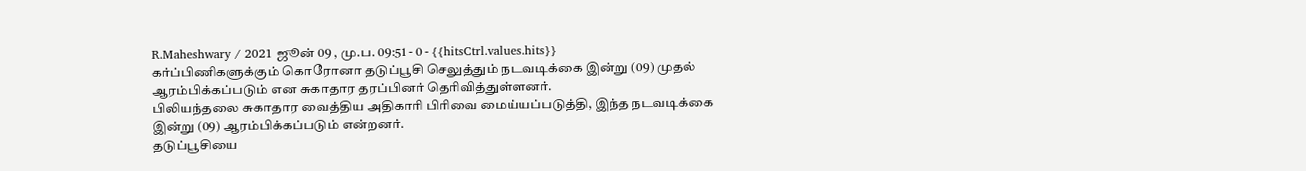R.Maheshwary / 2021 ஜூன் 09 , மு.ப. 09:51 - 0 - {{hitsCtrl.values.hits}}
கர்ப்பிணிகளுக்கும் கொரோனா தடுப்பூசி செலுத்தும் நடவடிக்கை இன்று (09) முதல் ஆரம்பிக்கப்படும் என சுகாதார தரப்பினர் தெரிவித்துள்ளனர்.
பிலியந்தலை சுகாதார வைத்திய அதிகாரி பிரிவை மைய்யப்படுத்தி, இந்த நடவடிக்கை இன்று (09) ஆரம்பிக்கப்படும் என்றனர்.
தடுப்பூசியை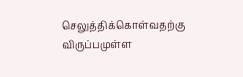செலுத்திக்கொள்வதற்கு விருப்பமுள்ள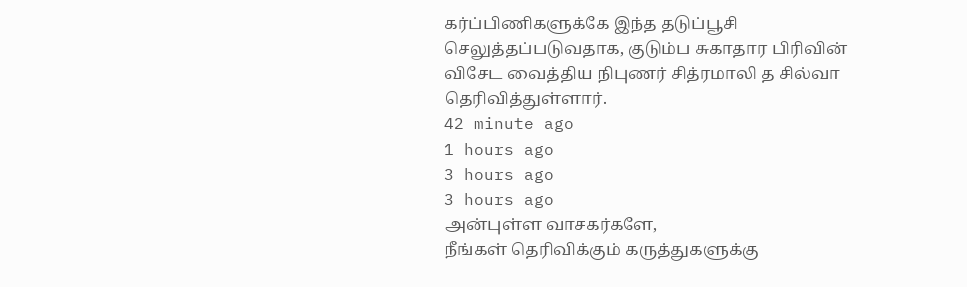கர்ப்பிணிகளுக்கே இந்த தடுப்பூசி செலுத்தப்படுவதாக, குடும்ப சுகாதார பிரிவின் விசேட வைத்திய நிபுணர் சித்ரமாலி த சில்வா தெரிவித்துள்ளார்.
42 minute ago
1 hours ago
3 hours ago
3 hours ago
அன்புள்ள வாசகர்களே,
நீங்கள் தெரிவிக்கும் கருத்துகளுக்கு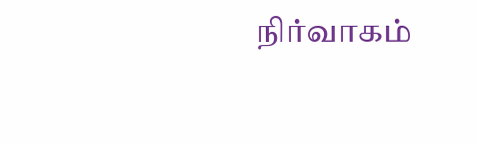நிர்வாகம்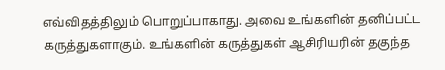எவ்விதத்திலும் பொறுப்பாகாது. அவை உங்களின் தனிப்பட்ட கருத்துகளாகும். உங்களின் கருத்துகள் ஆசிரியரின் தகுந்த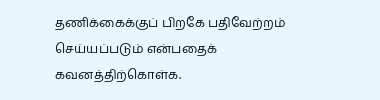தணிக்கைக்குப் பிறகே பதிவேற்றம் செய்யப்படும் என்பதைக் கவனத்திற்கொள்க.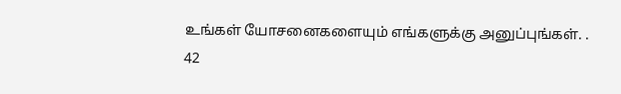உங்கள் யோசனைகளையும் எங்களுக்கு அனுப்புங்கள். .
42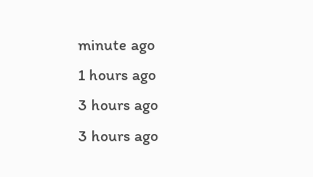minute ago
1 hours ago
3 hours ago
3 hours ago